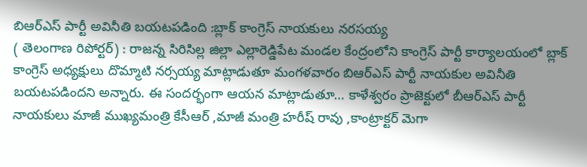బిఆర్ఎస్ పార్టీ అవినీతి బయటపడింది :బ్లాక్ కాంగ్రెస్ నాయకులు నరసయ్య
( తెలంగాణ రిపోర్టర్) : రాజన్న సిరిసిల్ల జిల్లా ఎల్లారెడ్డిపేట మండల కేంద్రంలోని కాంగ్రెస్ పార్టీ కార్యాలయంలో బ్లాక్ కాంగ్రెస్ అధ్యక్షులు దొమ్మాటి నర్సయ్య మాట్లాడుతూ మంగళవారం బిఆర్ఎస్ పార్టీ నాయకుల అవినీతి బయటపడిందని అన్నారు. ఈ సందర్భంగా ఆయన మాట్లాడుతూ… కాళేశ్వరం ప్రాజెక్టులో బీఆర్ఎస్ పార్టీ నాయకులు మాజీ ముఖ్యమంత్రి కేసీఆర్ ,మాజీ మంత్రి హరీష్ రావు ,కాంట్రాక్టర్ మెగా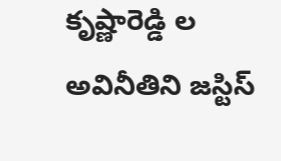కృష్ణారెడ్డి ల అవినీతిని జస్టిస్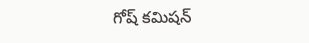గోష్ కమిషన్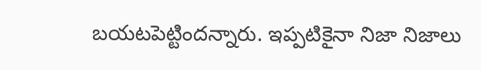బయటపెట్టిందన్నారు. ఇప్పటికైనా నిజా నిజాలు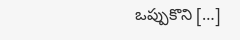ఒప్పుకొని […]